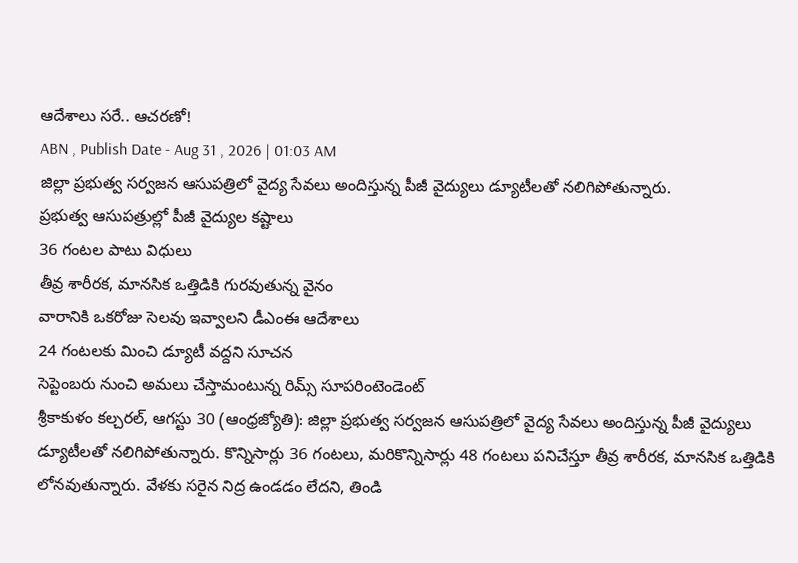ఆదేశాలు సరే.. ఆచరణో!
ABN , Publish Date - Aug 31 , 2026 | 01:03 AM
జిల్లా ప్రభుత్వ సర్వజన ఆసుపత్రిలో వైద్య సేవలు అందిస్తున్న పీజీ వైద్యులు డ్యూటీలతో నలిగిపోతున్నారు.
ప్రభుత్వ ఆసుపత్రుల్లో పీజీ వైద్యుల కష్టాలు
36 గంటల పాటు విధులు
తీవ్ర శారీరక, మానసిక ఒత్తిడికి గురవుతున్న వైనం
వారానికి ఒకరోజు సెలవు ఇవ్వాలని డీఎంఈ ఆదేశాలు
24 గంటలకు మించి డ్యూటీ వద్దని సూచన
సెప్టెంబరు నుంచి అమలు చేస్తామంటున్న రిమ్స్ సూపరింటెండెంట్
శ్రీకాకుళం కల్చరల్, ఆగస్టు 30 (ఆంధ్రజ్యోతి): జిల్లా ప్రభుత్వ సర్వజన ఆసుపత్రిలో వైద్య సేవలు అందిస్తున్న పీజీ వైద్యులు డ్యూటీలతో నలిగిపోతున్నారు. కొన్నిసార్లు 36 గంటలు, మరికొన్నిసార్లు 48 గంటలు పనిచేస్తూ తీవ్ర శారీరక, మానసిక ఒత్తిడికి లోనవుతున్నారు. వేళకు సరైన నిద్ర ఉండడం లేదని, తిండి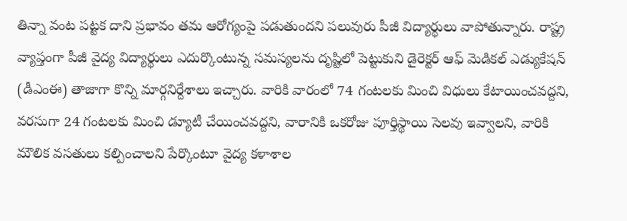తిన్నా వంట పట్టక దాని ప్రభావం తమ ఆరోగ్యంపై పడుతుందని పలువురు పీజీ విద్యార్థులు వాపోతున్నారు. రాష్ట్ర వ్యాప్తంగా పీజీ వైద్య విద్యార్థులు ఎదుర్కొంటున్న సమస్యలను దృష్టిలో పెట్టుకుని డైరెక్టర్ ఆఫ్ మెడికల్ ఎడ్యుకేషన్ (డీఎంఈ) తాజాగా కొన్ని మార్గనిర్దేశాలు ఇచ్చారు. వారికి వారంలో 74 గంటలకు మించి విధులు కేటాయించవద్దని, వరసుగా 24 గంటలకు మించి డ్యూటీ చేయించవద్దని, వారానికి ఒకరోజు పూర్తిస్థాయి సెలవు ఇవ్వాలని, వారికి మౌలిక వసతులు కల్పించాలని పేర్కొంటూ వైద్య కళాశాల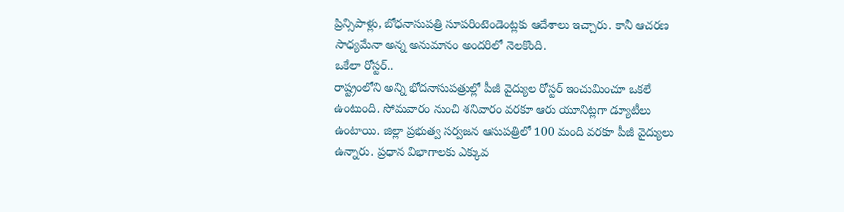ప్రిన్సిపాళ్లు, బోధనాసుపత్రి సూపరింటెండెంట్లకు ఆదేశాలు ఇచ్చారు. కానీ ఆచరణ సాధ్యమేనా అన్న అనుమానం అందరిలో నెలకొంది.
ఒకేలా రోస్టర్..
రాష్ట్రంలోని అన్ని భోదనాసుపత్రుల్లో పీజీ వైద్యుల రోస్టర్ ఇంచుమించూ ఒకలే ఉంటుంది. సోమవారం నుంచి శనివారం వరకూ ఆరు యూనిట్లగా డ్యూటీలు ఉంటాయి. జిల్లా ప్రభుత్వ సర్వజన ఆసుపత్రిలో 100 మంది వరకూ పీజీ వైద్యులు ఉన్నారు. ప్రధాన విభాగాలకు ఎక్కువ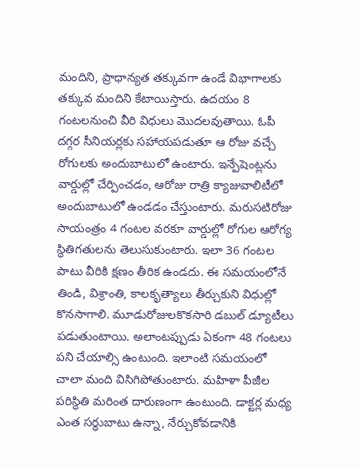మందిని, ప్రాధాన్యత తక్కువగా ఉండే విభాగాలకు తక్కువ మందిని కేటాయిస్తారు. ఉదయం 8 గంటలనుంచి వీరి విధులు మొదలవుతాయి. ఓపీ దగ్గర సీనియర్లకు సహాయపడుతూ ఆ రోజు వచ్చే రోగులకు అందుబాటులో ఉంటారు. ఇన్పేషెంట్లను వార్డుల్లో చేర్పించడం, ఆరోజు రాత్రి క్యాజువాలిటీలో అందుబాటులో ఉండడం చేస్తుంటారు. మరుసటిరోజు సాయంత్రం 4 గంటల వరకూ వార్డుల్లో రోగుల ఆరోగ్య స్థితిగతులను తెలుసుకుంటారు. ఇలా 36 గంటల పాటు వీరికి క్షణం తీరిక ఉండదు. ఈ సమయంలోనే తిండి, విశ్రాంతి, కాలకృత్యాలు తీర్చుకుని విధుల్లో కొనసాగాలి. మూడురోజులకొకసారి డబుల్ డ్యూటీలు పడుతుంటాయి. అలాంటప్పుడు ఏకంగా 48 గంటలు పని చేయాల్సి ఉంటుంది. ఇలాంటి సమయంలో చాలా మంది విసిగిపోతుంటారు. మహిళా పీజీల పరిస్థితి మరింత దారుణంగా ఉంటుంది. డాక్టర్ల మధ్య ఎంత సర్ధుబాటు ఉన్నా, నేర్చుకోవడానికి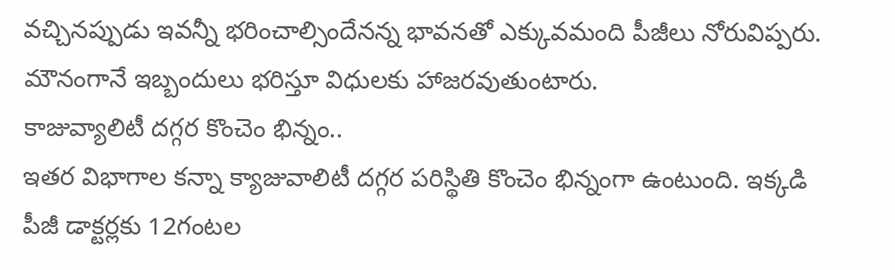వచ్చినప్పుడు ఇవన్నీ భరించాల్సిందేనన్న భావనతో ఎక్కువమంది పీజీలు నోరువిప్పరు. మౌనంగానే ఇబ్బందులు భరిస్తూ విధులకు హాజరవుతుంటారు.
కాజువ్యాలిటీ దగ్గర కొంచెం భిన్నం..
ఇతర విభాగాల కన్నా క్యాజువాలిటీ దగ్గర పరిస్థితి కొంచెం భిన్నంగా ఉంటుంది. ఇక్కడి పీజీ డాక్టర్లకు 12గంటల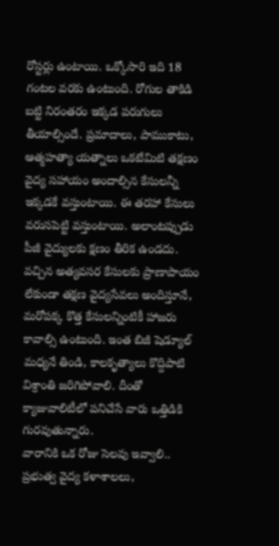రోస్టర్లు ఉంటాయి. ఒక్కోసారి ఇది 18 గంటల వరకు ఉంటుంది. రోగుల తాకిడి బట్టి నిరంతరం ఇక్కడ పరుగులు తీయాల్సిందే. ప్రమాదాలు, పాముకాటు, ఆత్మహత్యా యత్నాలు ఒకటేమిటి తక్షణం వైద్య సహాయం అందాల్సిన కేసులన్నీ ఇక్కడకే వస్తుంటాయి. ఈ తరహా కేసులు వరుసపెట్టి వస్తుంటాయి. అలాంటప్పుడు పీజీ వైద్యులకు క్షణం తీరిక ఉండదు. వచ్చిన అత్యవసర కేసులకు ప్రాణాపాయం లేకుండా తక్షణ వైద్యసేవలు అందిస్తూనే, మరోపక్క కొత్త కేసులన్నింటికీ హాజరు కావాల్సి ఉంటుంది. ఇంత బిజీ షెడ్యూల్ మధ్యనే తిండి, కాలకృత్యాలు కొద్దిపాటి విశ్రాంతి జరిగిపోవాలి. దీంతో క్యాజువాలిటీలో పనిచేసే వారు ఒత్తిడికి గురవుతున్నారు.
వారానికి ఒక రోజు సెలవు ఇవ్వాలి..
ప్రభుత్వ వైద్య కళాశాలలు,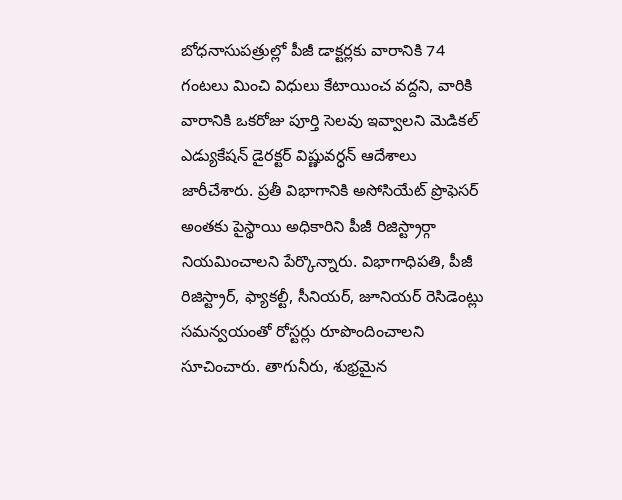బోధనాసుపత్రుల్లో పీజీ డాక్టర్లకు వారానికి 74 గంటలు మించి విధులు కేటాయించ వద్దని, వారికి వారానికి ఒకరోజు పూర్తి సెలవు ఇవ్వాలని మెడికల్ ఎడ్యుకేషన్ డైరక్టర్ విష్ణువర్ధన్ ఆదేశాలు జారీచేశారు. ప్రతీ విభాగానికి అసోసియేట్ ప్రొఫెసర్ అంతకు పైస్థాయి అధికారిని పీజీ రిజిస్ట్రార్గా నియమించాలని పేర్కొన్నారు. విభాగాధిపతి, పీజీ రిజిస్ట్రార్, ఫ్యాకల్టీ, సీనియర్, జూనియర్ రెసిడెంట్లు సమన్వయంతో రోస్టర్లు రూపొందించాలని సూచించారు. తాగునీరు, శుభ్రమైన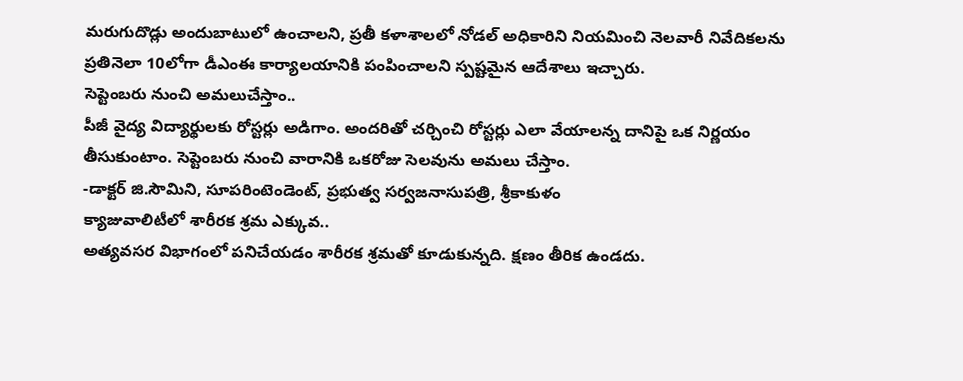మరుగుదొడ్లు అందుబాటులో ఉంచాలని, ప్రతీ కళాశాలలో నోడల్ అధికారిని నియమించి నెలవారీ నివేదికలను ప్రతినెలా 10లోగా డీఎంఈ కార్యాలయానికి పంపించాలని స్పష్టమైన ఆదేశాలు ఇచ్చారు.
సెప్టెంబరు నుంచి అమలుచేస్తాం..
పీజీ వైద్య విద్యార్థులకు రోస్టర్లు అడిగాం. అందరితో చర్చించి రోస్టర్లు ఎలా వేయాలన్న దానిపై ఒక నిర్ణయం తీసుకుంటాం. సెప్టెంబరు నుంచి వారానికి ఒకరోజు సెలవును అమలు చేస్తాం.
-డాక్టర్ జి.సౌమిని, సూపరింటెండెంట్, ప్రభుత్వ సర్వజనాసుపత్రి, శ్రీకాకుళం
క్యాజువాలిటీలో శారీరక శ్రమ ఎక్కువ..
అత్యవసర విభాగంలో పనిచేయడం శారీరక శ్రమతో కూడుకున్నది. క్షణం తీరిక ఉండదు.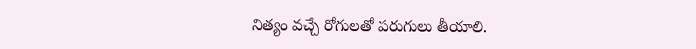నిత్యం వచ్చే రోగులతో పరుగులు తీయాలి.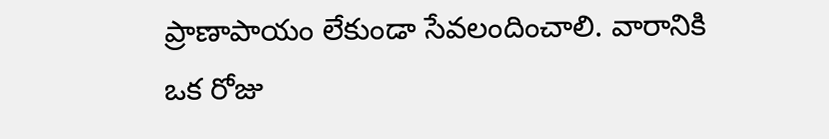ప్రాణాపాయం లేకుండా సేవలందించాలి. వారానికి ఒక రోజు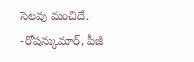సెలవు మంచిదే.
-రోషన్కుమార్, పీజీ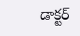డాక్టర్